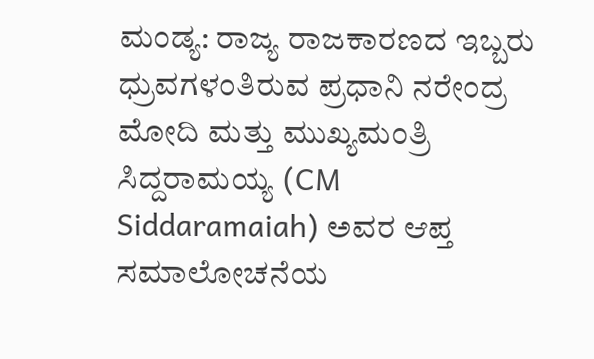ಮಂಡ್ಯ: ರಾಜ್ಯ ರಾಜಕಾರಣದ ಇಬ್ಬರು ಧ್ರುವಗಳಂತಿರುವ ಪ್ರಧಾನಿ ನರೇಂದ್ರ ಮೋದಿ ಮತ್ತು ಮುಖ್ಯಮಂತ್ರಿ ಸಿದ್ದರಾಮಯ್ಯ (CM Siddaramaiah) ಅವರ ಆಪ್ತ ಸಮಾಲೋಚನೆಯ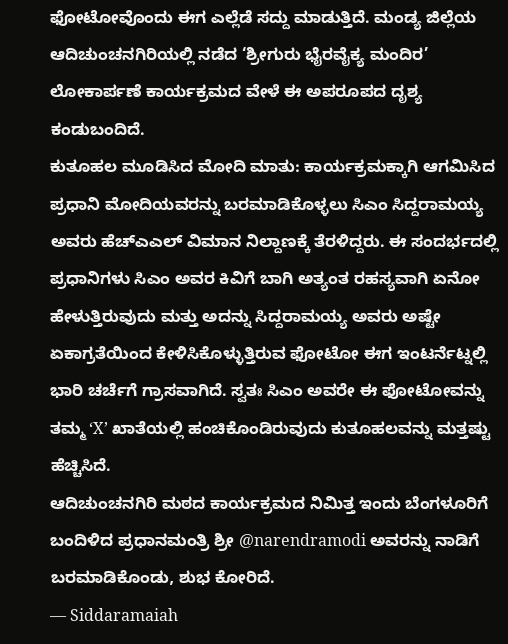ಫೋಟೋವೊಂದು ಈಗ ಎಲ್ಲೆಡೆ ಸದ್ದು ಮಾಡುತ್ತಿದೆ. ಮಂಡ್ಯ ಜಿಲ್ಲೆಯ ಆದಿಚುಂಚನಗಿರಿಯಲ್ಲಿ ನಡೆದ ‘ಶ್ರೀಗುರು ಭೈರವೈಕ್ಯ ಮಂದಿರ’ ಲೋಕಾರ್ಪಣೆ ಕಾರ್ಯಕ್ರಮದ ವೇಳೆ ಈ ಅಪರೂಪದ ದೃಶ್ಯ ಕಂಡುಬಂದಿದೆ.
ಕುತೂಹಲ ಮೂಡಿಸಿದ ಮೋದಿ ಮಾತು: ಕಾರ್ಯಕ್ರಮಕ್ಕಾಗಿ ಆಗಮಿಸಿದ ಪ್ರಧಾನಿ ಮೋದಿಯವರನ್ನು ಬರಮಾಡಿಕೊಳ್ಳಲು ಸಿಎಂ ಸಿದ್ದರಾಮಯ್ಯ ಅವರು ಹೆಚ್ಎಎಲ್ ವಿಮಾನ ನಿಲ್ದಾಣಕ್ಕೆ ತೆರಳಿದ್ದರು. ಈ ಸಂದರ್ಭದಲ್ಲಿ ಪ್ರಧಾನಿಗಳು ಸಿಎಂ ಅವರ ಕಿವಿಗೆ ಬಾಗಿ ಅತ್ಯಂತ ರಹಸ್ಯವಾಗಿ ಏನೋ ಹೇಳುತ್ತಿರುವುದು ಮತ್ತು ಅದನ್ನು ಸಿದ್ದರಾಮಯ್ಯ ಅವರು ಅಷ್ಟೇ ಏಕಾಗ್ರತೆಯಿಂದ ಕೇಳಿಸಿಕೊಳ್ಳುತ್ತಿರುವ ಫೋಟೋ ಈಗ ಇಂಟರ್ನೆಟ್ನಲ್ಲಿ ಭಾರಿ ಚರ್ಚೆಗೆ ಗ್ರಾಸವಾಗಿದೆ. ಸ್ವತಃ ಸಿಎಂ ಅವರೇ ಈ ಫೋಟೋವನ್ನು ತಮ್ಮ ‘X’ ಖಾತೆಯಲ್ಲಿ ಹಂಚಿಕೊಂಡಿರುವುದು ಕುತೂಹಲವನ್ನು ಮತ್ತಷ್ಟು ಹೆಚ್ಚಿಸಿದೆ.
ಆದಿಚುಂಚನಗಿರಿ ಮಠದ ಕಾರ್ಯಕ್ರಮದ ನಿಮಿತ್ತ ಇಂದು ಬೆಂಗಳೂರಿಗೆ ಬಂದಿಳಿದ ಪ್ರಧಾನಮಂತ್ರಿ ಶ್ರೀ @narendramodi ಅವರನ್ನು ನಾಡಿಗೆ ಬರಮಾಡಿಕೊಂಡು, ಶುಭ ಕೋರಿದೆ.
— Siddaramaiah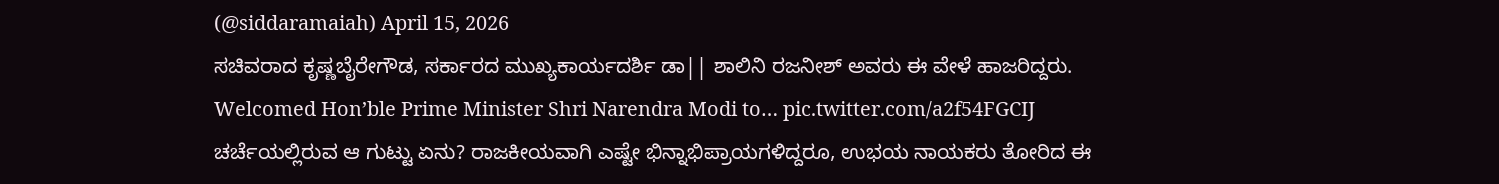(@siddaramaiah) April 15, 2026
ಸಚಿವರಾದ ಕೃಷ್ಣಬೈರೇಗೌಡ, ಸರ್ಕಾರದ ಮುಖ್ಯಕಾರ್ಯದರ್ಶಿ ಡಾ|| ಶಾಲಿನಿ ರಜನೀಶ್ ಅವರು ಈ ವೇಳೆ ಹಾಜರಿದ್ದರು.
Welcomed Hon’ble Prime Minister Shri Narendra Modi to… pic.twitter.com/a2f54FGCIJ
ಚರ್ಚೆಯಲ್ಲಿರುವ ಆ ಗುಟ್ಟು ಏನು? ರಾಜಕೀಯವಾಗಿ ಎಷ್ಟೇ ಭಿನ್ನಾಭಿಪ್ರಾಯಗಳಿದ್ದರೂ, ಉಭಯ ನಾಯಕರು ತೋರಿದ ಈ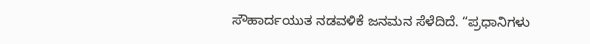ಸೌಹಾರ್ದಯುತ ನಡವಳಿಕೆ ಜನಮನ ಸೆಳೆದಿದೆ. “ಪ್ರಧಾನಿಗಳು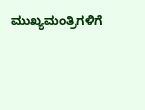ಮುಖ್ಯಮಂತ್ರಿಗಳಿಗೆ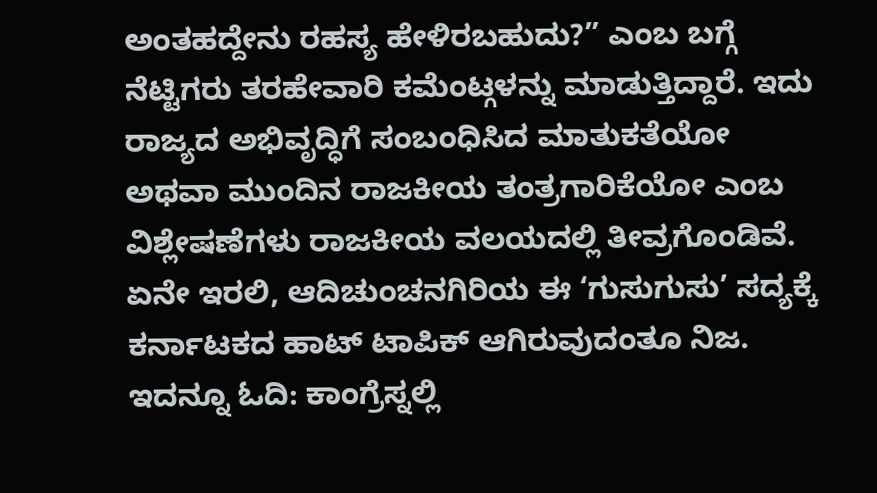ಅಂತಹದ್ದೇನು ರಹಸ್ಯ ಹೇಳಿರಬಹುದು?” ಎಂಬ ಬಗ್ಗೆ ನೆಟ್ಟಿಗರು ತರಹೇವಾರಿ ಕಮೆಂಟ್ಗಳನ್ನು ಮಾಡುತ್ತಿದ್ದಾರೆ. ಇದು ರಾಜ್ಯದ ಅಭಿವೃದ್ಧಿಗೆ ಸಂಬಂಧಿಸಿದ ಮಾತುಕತೆಯೋ ಅಥವಾ ಮುಂದಿನ ರಾಜಕೀಯ ತಂತ್ರಗಾರಿಕೆಯೋ ಎಂಬ ವಿಶ್ಲೇಷಣೆಗಳು ರಾಜಕೀಯ ವಲಯದಲ್ಲಿ ತೀವ್ರಗೊಂಡಿವೆ. ಏನೇ ಇರಲಿ, ಆದಿಚುಂಚನಗಿರಿಯ ಈ ‘ಗುಸುಗುಸು’ ಸದ್ಯಕ್ಕೆ ಕರ್ನಾಟಕದ ಹಾಟ್ ಟಾಪಿಕ್ ಆಗಿರುವುದಂತೂ ನಿಜ.
ಇದನ್ನೂ ಓದಿ: ಕಾಂಗ್ರೆಸ್ನಲ್ಲಿ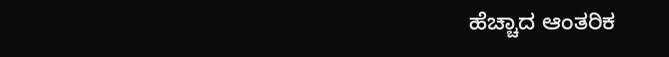ಹೆಚ್ಚಾದ ಆಂತರಿಕ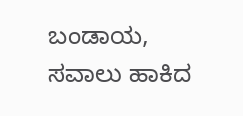ಬಂಡಾಯ, ಸವಾಲು ಹಾಕಿದ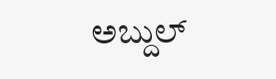ಅಬ್ದುಲ್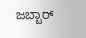ಜಬ್ಬಾರ್